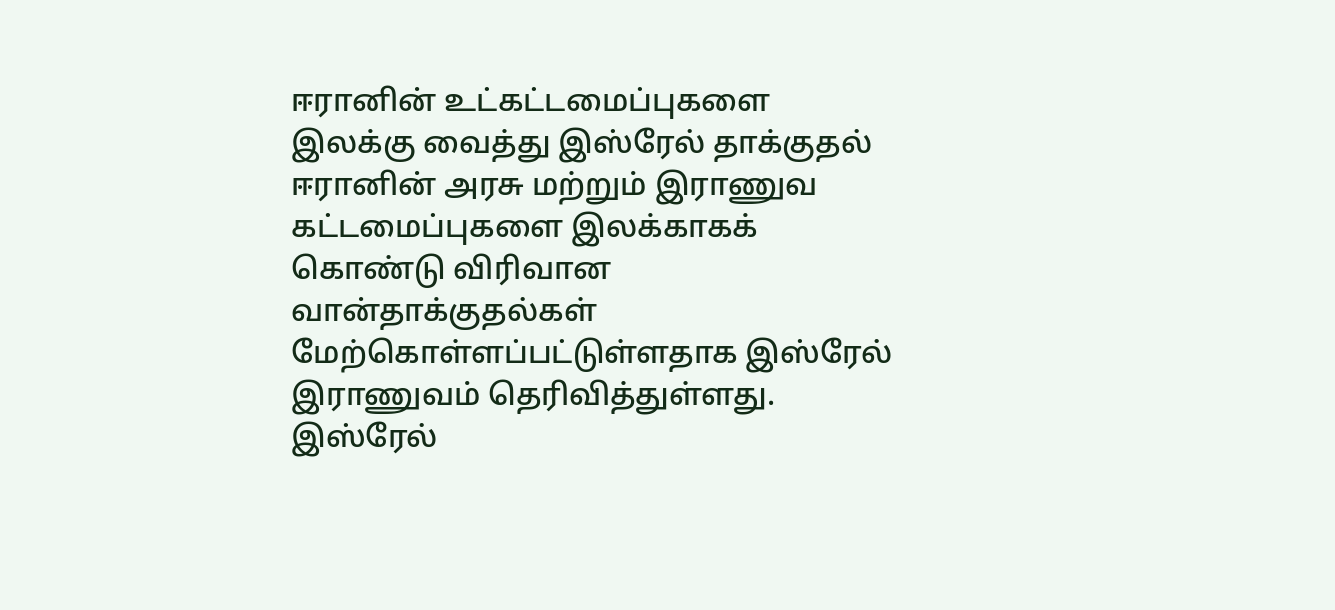ஈரானின் உட்கட்டமைப்புகளை இலக்கு வைத்து இஸ்ரேல் தாக்குதல்
ஈரானின் அரசு மற்றும் இராணுவ கட்டமைப்புகளை இலக்காகக் கொண்டு விரிவான வான்தாக்குதல்கள் மேற்கொள்ளப்பட்டுள்ளதாக இஸ்ரேல் இராணுவம் தெரிவித்துள்ளது.
இஸ்ரேல்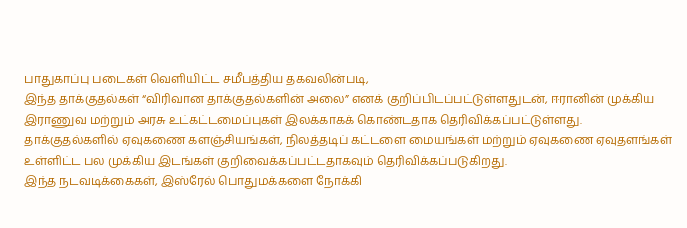பாதுகாப்பு படைகள் வெளியிட்ட சமீபத்திய தகவலின்படி,
இந்த தாக்குதல்கள் “விரிவான தாக்குதல்களின் அலை” எனக் குறிப்பிடப்பட்டுள்ளதுடன், ஈரானின் முக்கிய இராணுவ மற்றும் அரசு உட்கட்டமைப்புகள் இலக்காகக் கொண்டதாக தெரிவிக்கப்பட்டுள்ளது.
தாக்குதல்களில் ஏவுகணை களஞ்சியங்கள், நிலத்தடிப் கட்டளை மையங்கள் மற்றும் ஏவுகணை ஏவுதளங்கள் உள்ளிட்ட பல முக்கிய இடங்கள் குறிவைக்கப்பட்டதாகவும் தெரிவிக்கப்படுகிறது.
இந்த நடவடிக்கைகள், இஸ்ரேல் பொதுமக்களை நோக்கி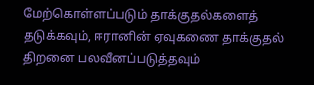மேற்கொள்ளப்படும் தாக்குதல்களைத் தடுக்கவும், ஈரானின் ஏவுகணை தாக்குதல் திறனை பலவீனப்படுத்தவும்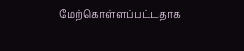மேற்கொள்ளப்பட்டதாக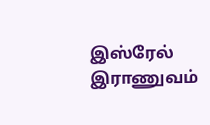இஸ்ரேல் இராணுவம்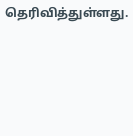தெரிவித்துள்ளது.